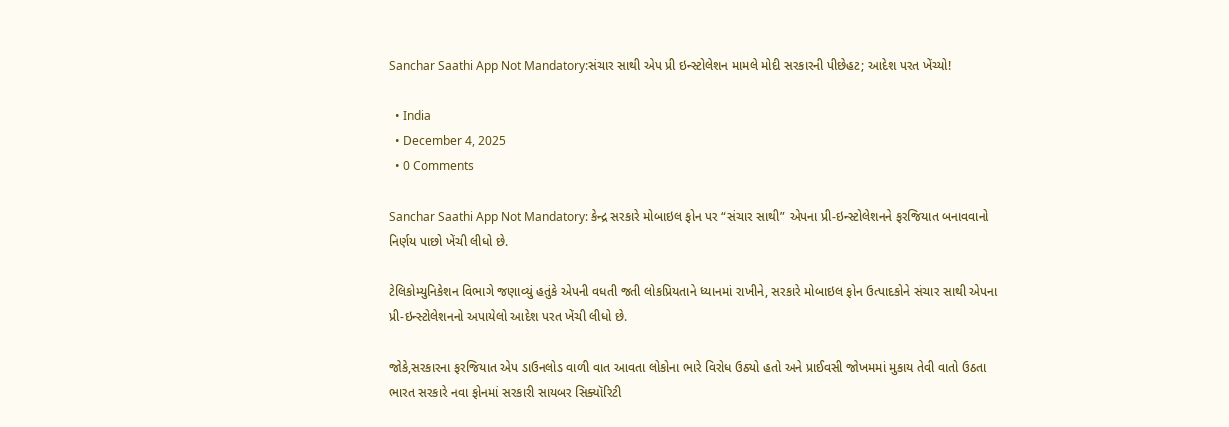Sanchar Saathi App Not Mandatory:સંચાર સાથી એપ પ્રી ઇન્સ્ટોલેશન મામલે મોદી સરકારની પીછેહટ; આદેશ પરત ખેંચ્યો!

  • India
  • December 4, 2025
  • 0 Comments

Sanchar Saathi App Not Mandatory: કેન્દ્ર સરકારે મોબાઇલ ફોન પર “સંચાર સાથી” એપના પ્રી-ઇન્સ્ટોલેશનને ફરજિયાત બનાવવાનો નિર્ણય પાછો ખેંચી લીધો છે.

ટેલિકોમ્યુનિકેશન વિભાગે જણાવ્યું હતુંકે એપની વધતી જતી લોકપ્રિયતાને ધ્યાનમાં રાખીને, સરકારે મોબાઇલ ફોન ઉત્પાદકોને સંચાર સાથી એપના પ્રી-ઇન્સ્ટોલેશનનો અપાયેલો આદેશ પરત ખેંચી લીધો છે.

જોકે,સરકારના ફરજિયાત એપ ડાઉનલોડ વાળી વાત આવતા લોકોના ભારે વિરોધ ઉઠ્યો હતો અને પ્રાઈવસી જોખમમાં મુકાય તેવી વાતો ઉઠતા ભારત સરકારે નવા ફોનમાં સરકારી સાયબર સિક્યૉરિટી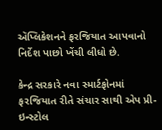ઍપ્લિકેશનને ફરજિયાત આપવાનો નિર્દેશ પાછો ખેંચી લીધો છે.

કેન્દ્ર સરકારે નવા સ્માર્ટફોનમાં ફરજિયાત રીતે સંચાર સાથી એપ પ્રી-ઇન્સ્ટોલ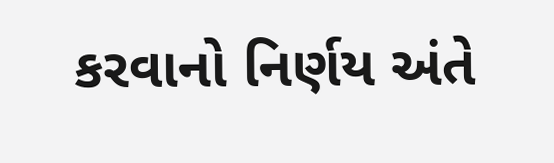કરવાનો નિર્ણય અંતે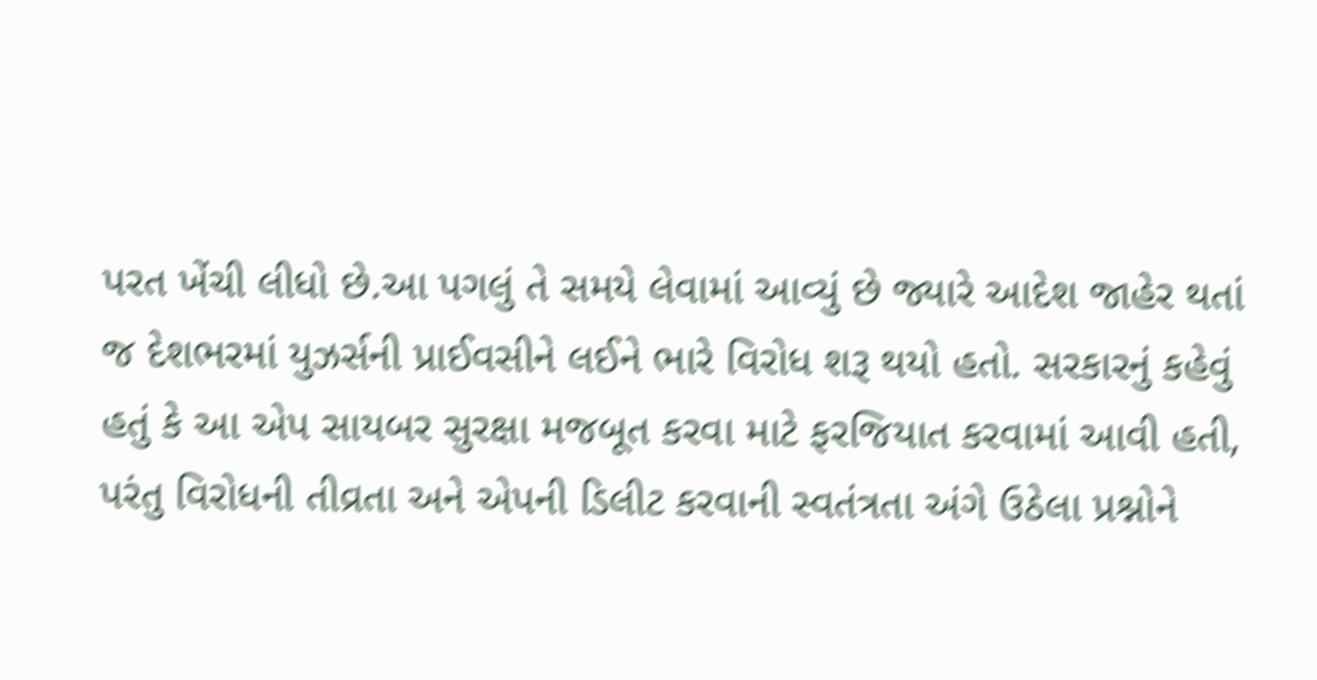પરત ખેંચી લીધો છે.આ પગલું તે સમયે લેવામાં આવ્યું છે જ્યારે આદેશ જાહેર થતાં જ દેશભરમાં યુઝર્સની પ્રાઈવસીને લઈને ભારે વિરોધ શરૂ થયો હતો. સરકારનું કહેવું હતું કે આ એપ સાયબર સુરક્ષા મજબૂત કરવા માટે ફરજિયાત કરવામાં આવી હતી, પરંતુ વિરોધની તીવ્રતા અને એપની ડિલીટ કરવાની સ્વતંત્રતા અંગે ઉઠેલા પ્રશ્નોને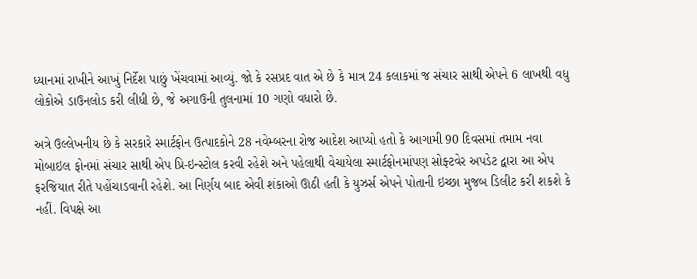ધ્યાનમાં રાખીને આખું નિર્દેશ પાછું ખેંચવામાં આવ્યું. જો કે રસપ્રદ વાત એ છે કે માત્ર 24 કલાકમાં જ સંચાર સાથી એપને 6 લાખથી વધુ લોકોએ ડાઉનલોડ કરી લીધી છે, જે અગાઉની તુલનામાં 10 ગણો વધારો છે.

અત્રે ઉલ્લેખનીય છે કે સરકારે સ્માર્ટફોન ઉત્પાદકોને 28 નવેમ્બરના રોજ આદેશ આપ્યો હતો કે આગામી 90 દિવસમાં તમામ નવા મોબાઇલ ફોનમાં સંચાર સાથી એપ પ્રિ-ઇન્સ્ટોલ કરવી રહેશે અને પહેલાથી વેચાયેલા સ્માર્ટફોનમાંપણ સોફ્ટવેર અપડેટ દ્વારા આ એપ ફરજિયાત રીતે પહોંચાડવાની રહેશે. આ નિર્ણય બાદ એવી શંકાઓ ઊઠી હતી કે યુઝર્સ એપને પોતાની ઇચ્છા મુજબ ડિલીટ કરી શકશે કે નહીં. વિપક્ષે આ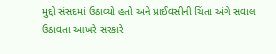મુદ્દો સંસદમાં ઉઠાવ્યો હતો અને પ્રાઈવસીની ચિંતા અંગે સવાલ ઉઠાવતા આખરે સરકારે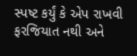સ્પષ્ટ કર્યું કે એપ રાખવી ફરજિયાત નથી અને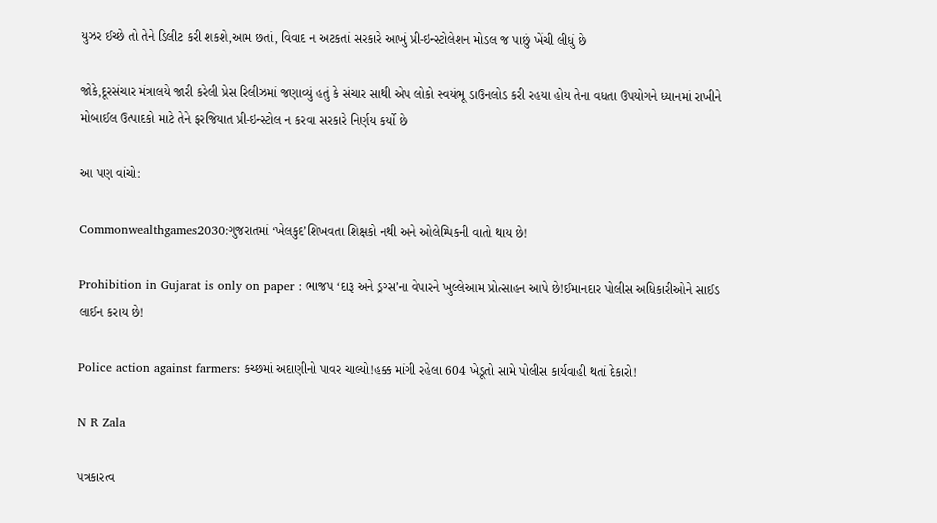યુઝર ઈચ્છે તો તેને ડિલીટ કરી શકશે,આમ છતાં, વિવાદ ન અટકતાં સરકારે આખું પ્રી-ઇન્સ્ટોલેશન મોડલ જ પાછું ખેંચી લીધું છે

જોકે,દૂરસંચાર મંત્રાલયે જારી કરેલી પ્રેસ રિલીઝમાં જણાવ્યું હતું કે સંચાર સાથી એપ લોકો સ્વયંભૂ ડાઉનલોડ કરી રહયા હોય તેના વધતા ઉપયોગને ધ્યાનમાં રાખીને મોબાઈલ ઉત્પાદકો માટે તેને ફરજિયાત પ્રી-ઇન્સ્ટોલ ન કરવા સરકારે નિર્ણય કર્યો છે

આ પણ વાંચો:

Commonwealthgames2030:ગુજરાતમાં ‘ખેલકુદ’શિખવતા શિક્ષકો નથી અને ઓલેમ્પિકની વાતો થાય છે!

Prohibition in Gujarat is only on paper : ભાજપ ‘દારૂ અને ડ્રગ્સ’ના વેપારને ખુલ્લેઆમ પ્રોત્સાહન આપે છે!ઈમાનદાર પોલીસ અધિકારીઓને સાઈડ લાઈન કરાય છે!

Police action against farmers: કચ્છમાં અદાણીનો પાવર ચાલ્યો!હક્ક માંગી રહેલા 604 ખેડૂતો સામે પોલીસ કાર્યવાહી થતાં દેકારો!

N R Zala

પત્રકારત્વ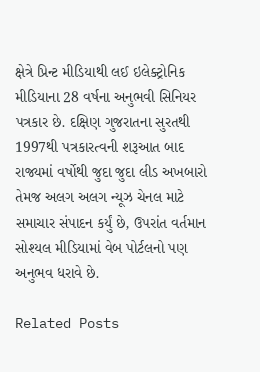ક્ષેત્રે પ્રિન્ટ મીડિયાથી લઈ ઇલેક્ટ્રોનિક મીડિયાના 28 વર્ષના અનુભવી સિનિયર પત્રકાર છે. દક્ષિણ ગુજરાતના સુરતથી 1997થી પત્રકારત્વની શરૂઆત બાદ રાજ્યમાં વર્ષોથી જુદા જુદા લીડ અખબારો તેમજ અલગ અલગ ન્યૂઝ ચેનલ માટે સમાચાર સંપાદન કર્યું છે, ઉપરાંત વર્તમાન સોશ્યલ મીડિયામાં વેબ પોર્ટલનો પણ અનુભવ ધરાવે છે.

Related Posts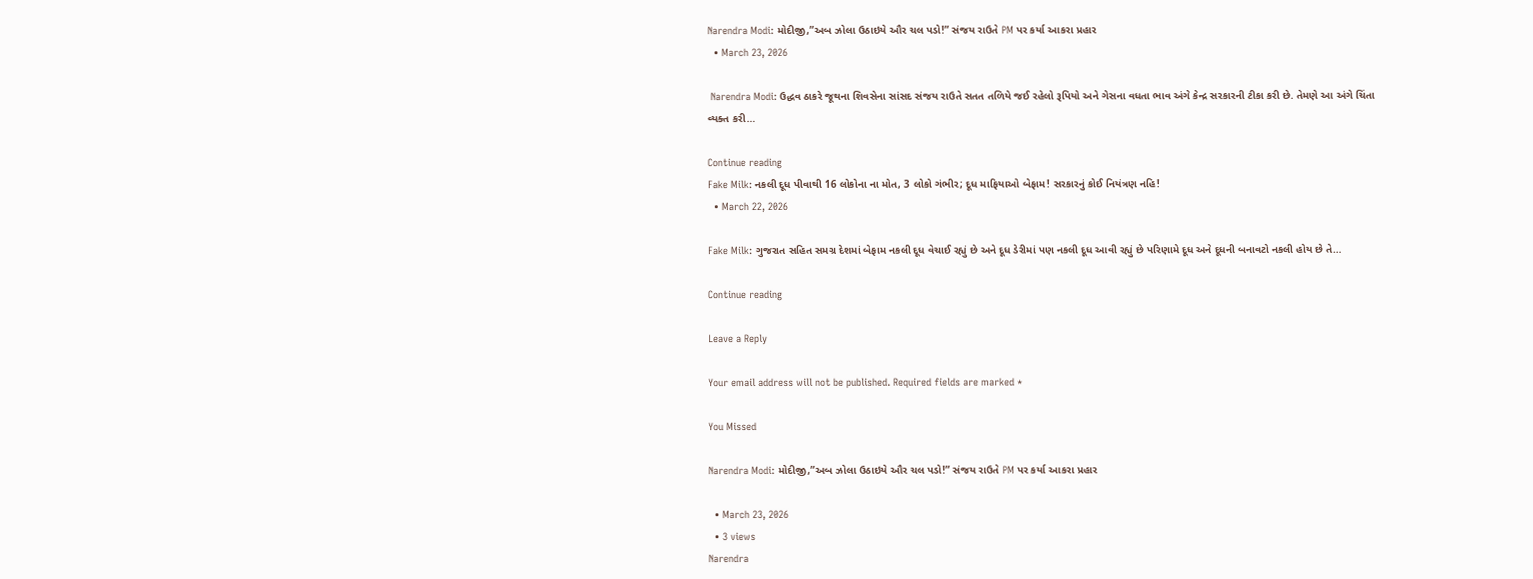Narendra Modi: મોદીજી,”અબ ઝોલા ઉઠાઇયે ઔર ચલ પડો!” સંજય રાઉતે PM પર કર્યા આકરા પ્રહાર
  • March 23, 2026

 Narendra Modi: ઉદ્ધવ ઠાકરે જૂથના શિવસેના સાંસદ સંજય રાઉતે સતત તળિયે જઈ રહેલો રૂપિયો અને ગેસના વધતા ભાવ અંગે કેન્દ્ર સરકારની ટીકા કરી છે. તેમણે આ અંગે ચિંતા વ્યક્ત કરી…

Continue reading
Fake Milk: નકલી દૂધ પીવાથી 16 લોકોના ના મોત, 3 લોકો ગંભીર; દૂધ માફિયાઓ બેફામ! સરકારનું કોઈ નિયંત્રણ નહિ!
  • March 22, 2026

Fake Milk: ગુજરાત સહિત સમગ્ર દેશમાં બેફામ નકલી દૂધ વેચાઈ રહ્યું છે અને દૂધ ડેરીમાં પણ નકલી દૂધ આવી રહ્યું છે પરિણામે દૂધ અને દૂધની બનાવટો નકલી હોય છે તે…

Continue reading

Leave a Reply

Your email address will not be published. Required fields are marked *

You Missed

Narendra Modi: મોદીજી,”અબ ઝોલા ઉઠાઇયે ઔર ચલ પડો!” સંજય રાઉતે PM પર કર્યા આકરા પ્રહાર

  • March 23, 2026
  • 3 views
Narendra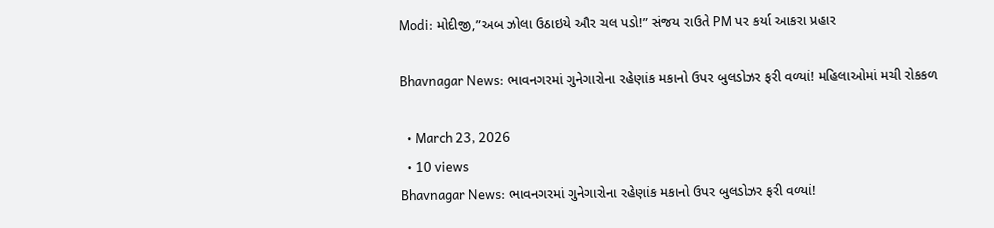Modi: મોદીજી,”અબ ઝોલા ઉઠાઇયે ઔર ચલ પડો!” સંજય રાઉતે PM પર કર્યા આકરા પ્રહાર

Bhavnagar News: ભાવનગરમાં ગુનેગારોના રહેણાંક મકાનો ઉપર બુલડોઝર ફરી વળ્યાં! મહિલાઓમાં મચી રોકકળ

  • March 23, 2026
  • 10 views
Bhavnagar News: ભાવનગરમાં ગુનેગારોના રહેણાંક મકાનો ઉપર બુલડોઝર ફરી વળ્યાં!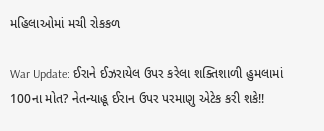મહિલાઓમાં મચી રોકકળ

War Update: ઈરાને ઈઝરાયેલ ઉપર કરેલા શક્તિશાળી હુમલામાં 100ના મોત? નેતન્યાહૂ ઈરાન ઉપર પરમાણુ એટેક કરી શકે!!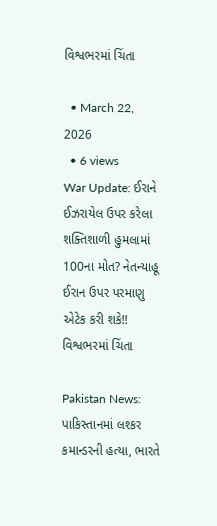વિશ્વભરમાં ચિંતા

  • March 22, 2026
  • 6 views
War Update: ઈરાને ઈઝરાયેલ ઉપર કરેલા શક્તિશાળી હુમલામાં 100ના મોત? નેતન્યાહૂ ઈરાન ઉપર પરમાણુ એટેક કરી શકે!! વિશ્વભરમાં ચિંતા

Pakistan News: પાકિસ્તાનમાં લશ્કર કમાન્ડરની હત્યા, ભારતે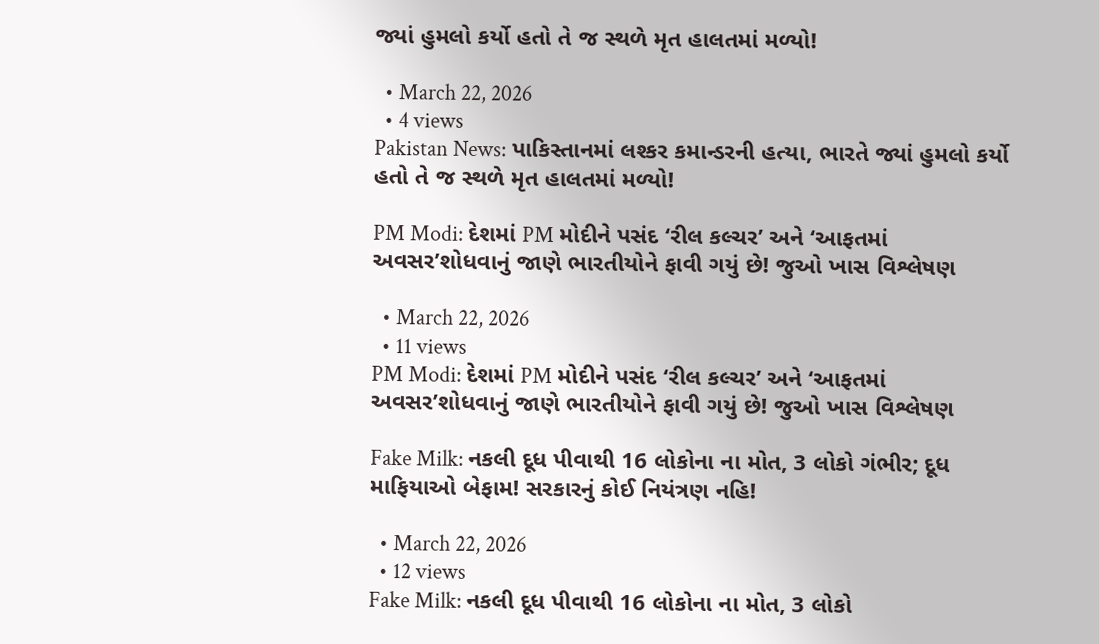જ્યાં હુમલો કર્યો હતો તે જ સ્થળે મૃત હાલતમાં મળ્યો!

  • March 22, 2026
  • 4 views
Pakistan News: પાકિસ્તાનમાં લશ્કર કમાન્ડરની હત્યા, ભારતે જ્યાં હુમલો કર્યો હતો તે જ સ્થળે મૃત હાલતમાં મળ્યો!

PM Modi: દેશમાં PM મોદીને પસંદ ‘રીલ કલ્ચર’ અને ‘આફતમાં અવસર’શોધવાનું જાણે ભારતીયોને ફાવી ગયું છે! જુઓ ખાસ વિશ્લેષણ

  • March 22, 2026
  • 11 views
PM Modi: દેશમાં PM મોદીને પસંદ ‘રીલ કલ્ચર’ અને ‘આફતમાં અવસર’શોધવાનું જાણે ભારતીયોને ફાવી ગયું છે! જુઓ ખાસ વિશ્લેષણ

Fake Milk: નકલી દૂધ પીવાથી 16 લોકોના ના મોત, 3 લોકો ગંભીર; દૂધ માફિયાઓ બેફામ! સરકારનું કોઈ નિયંત્રણ નહિ!

  • March 22, 2026
  • 12 views
Fake Milk: નકલી દૂધ પીવાથી 16 લોકોના ના મોત, 3 લોકો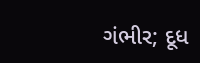ગંભીર; દૂધ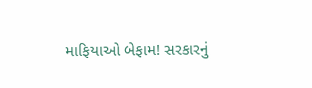માફિયાઓ બેફામ! સરકારનું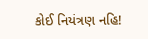કોઈ નિયંત્રણ નહિ!